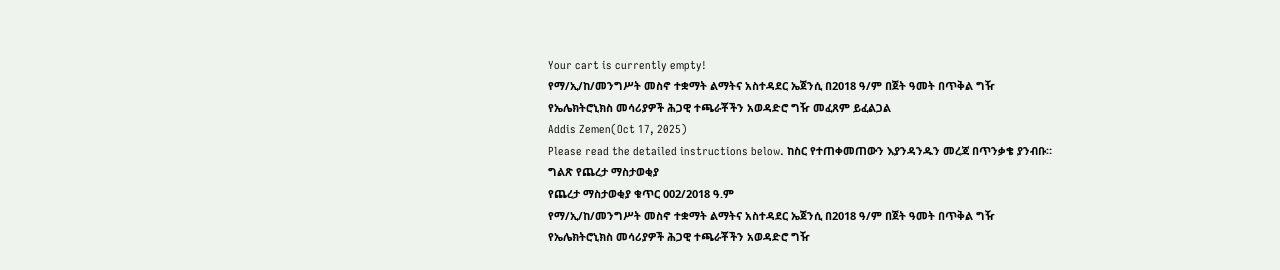Your cart is currently empty!
የማ/ኢ/ከ/መንግሥት መስኖ ተቋማት ልማትና አስተዳደር ኤጀንሲ በ2018 ዓ/ም በጀት ዓመት በጥቅል ግዥ የኤሌክትሮኒክስ መሳሪያዎች ሕጋዊ ተጫራቾችን አወዳድሮ ግዥ መፈጸም ይፈልጋል
Addis Zemen(Oct 17, 2025)
Please read the detailed instructions below. ከስር የተጠቀመጠውን እያንዳንዱን መረጃ በጥንቃቄ ያንብቡ።
ግልጽ የጨረታ ማስታወቂያ
የጨረታ ማስታወቂያ ቁጥር 002/2018 ዓ.ም
የማ/ኢ/ከ/መንግሥት መስኖ ተቋማት ልማትና አስተዳደር ኤጀንሲ በ2018 ዓ/ም በጀት ዓመት በጥቅል ግዥ የኤሌክትሮኒክስ መሳሪያዎች ሕጋዊ ተጫራቾችን አወዳድሮ ግዥ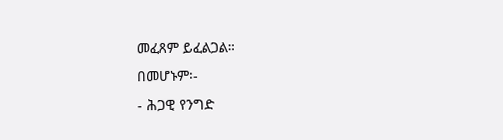መፈጸም ይፈልጋል።
በመሆኑም፡-
- ሕጋዊ የንግድ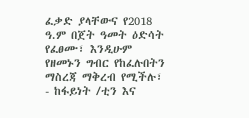ፈቃድ ያላቸውና የ2018 ዓ.ም በጀት ዓመት ዕድሳት የፈፀሙ፣ እንዲሁም የዘመኑን ግብር የከፈሉበትን ማስረጃ ማቅረብ የሚችሉ፣
- ከፋይነት /ቲን እና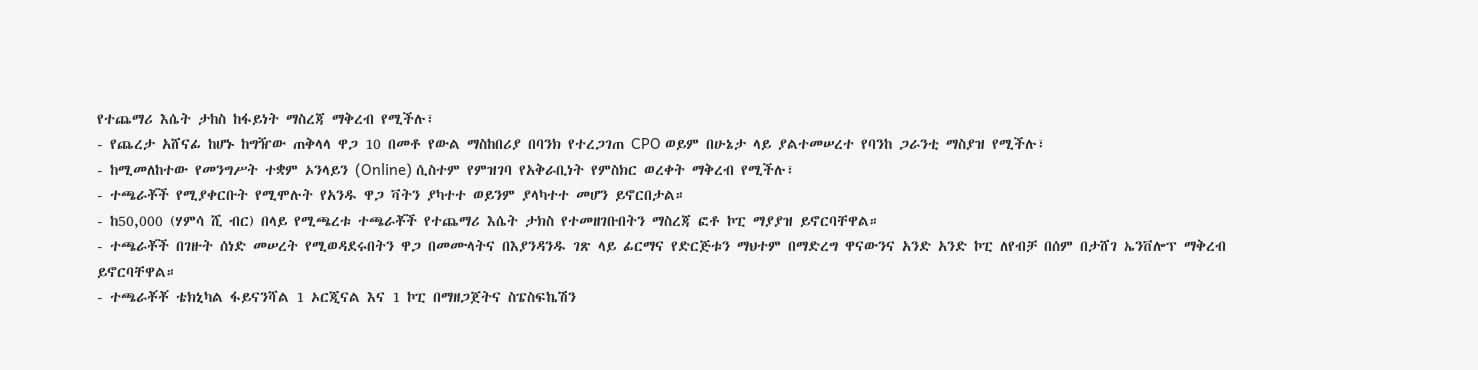የተጨማሪ እሴት ታከስ ከፋይነት ማስረጃ ማቅረብ የሚችሉ፣
- የጨረታ አሸናፊ ከሆኑ ከግዥው ጠቅላላ ዋጋ 10 በመቶ የውል ማስከበሪያ በባንክ የተረጋገጠ CPO ወይም በሁኔታ ላይ ያልተመሠረተ የባንከ ጋራንቲ ማስያዝ የሚችሉ፣
- ከሚመለከተው የመንግሥት ተቋም ኦንላይን (Online) ሲስተም የምዝገባ የአቅራቢነት የምስክር ወረቀት ማቅረብ የሚችሉ፣
- ተጫራቾች የሚያቀርቡት የሚሞሉት የአንዱ ዋጋ ቫትን ያካተተ ወይንም ያላካተተ መሆን ይኖርበታል።
- ከ50,000 (ሃምሳ ሺ ብር) በላይ የሚጫረቱ ተጫራቾች የተጨማሪ እሴት ታክስ የተመዘገቡበትን ማስረጃ ፎቶ ኮፒ ማያያዝ ይኖርባቸዋል።
- ተጫራቾች በገዙት ሰነድ መሠረት የሚወዳደሩበትን ዋጋ በመሙላትና በእያንዳንዱ ገጽ ላይ ፊርማና የድርጅቱን ማህተም በማድረግ ዋናውንና አንድ አንድ ኮፒ ለየብቻ በሰም በታሸገ ኤንቨሎፕ ማቅረብ ይኖርባቸዋል።
- ተጫራቾቾ ቴክኒካል ፋይናንሻል 1 ኦርጂናል እና 1 ኮፒ በማዘጋጀትና ስፔስፍኬሽን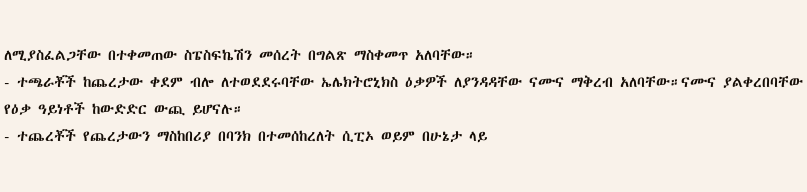ለሚያስፈልጋቸው በተቀመጠው ስፔስፍኬሽን መሰረት በግልጽ ማስቀመጥ አለባቸው።
- ተጫራቾች ከጨረታው ቀደም ብሎ ለተወደደሩባቸው ኤሌክትሮኒክስ ዕቃዎች ለያንዳዳቸው ናሙና ማቅረብ አለባቸው።ናሙና ያልቀረበባቸው የዕቃ ዓይነቶች ከውድድር ውጪ ይሆናሉ።
- ተጨረቾች የጨረታውን ማስከበሪያ በባንክ በተመሰከረለት ሲፒኦ ወይም በሁኔታ ላይ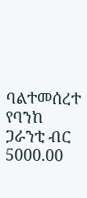ባልተመሰረተ የባንከ ጋራንቲ ብር 5000.00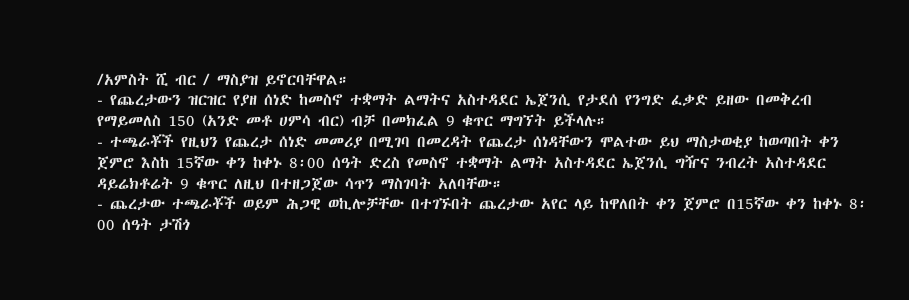/አምስት ሺ ብር / ማስያዝ ይኖርባቸዋል።
- የጨረታውን ዝርዝር የያዘ ሰነድ ከመስኖ ተቋማት ልማትና አስተዳደር ኤጀንሲ የታደሰ የንግድ ፈቃድ ይዘው በመቅረብ የማይመለስ 150 (አንድ መቶ ሀምሳ ብር) ብቻ በመክፈል 9 ቁጥር ማግኘት ይችላሉ።
- ተጫራቾች የዚህን የጨረታ ሰነድ መመሪያ በሚገባ በመረዳት የጨረታ ሰነዳቸውን ሞልተው ይህ ማስታወቂያ ከወጣበት ቀን ጀምሮ እስከ 15ኛው ቀን ከቀኑ 8፡00 ሰዓት ድረስ የመስኖ ተቋማት ልማት አስተዳደር ኤጀንሲ ግዥና ንብረት አስተዳደር ዳይሬክቶሬት 9 ቁጥር ለዚህ በተዘጋጀው ሳጥን ማስገባት አለባቸው።
- ጨረታው ተጫራቾች ወይም ሕጋዊ ወኪሎቻቸው በተገኙበት ጨረታው አየር ላይ ከዋለበት ቀን ጀምሮ በ15ኛው ቀን ከቀኑ 8፡00 ሰዓት ታሽጎ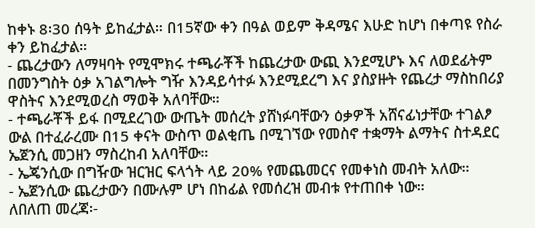ከቀኑ 8፡30 ሰዓት ይከፈታል። በ15ኛው ቀን በዓል ወይም ቅዳሜና እሁድ ከሆነ በቀጣዩ የስራ ቀን ይከፈታል።
- ጨረታውን ለማዛባት የሚሞክሩ ተጫራቾች ከጨረታው ውጪ እንደሚሆኑ እና ለወደፊትም በመንግስት ዕቃ አገልግሎት ግዥ እንዳይሳተፉ እንደሚደረግ እና ያስያዙት የጨረታ ማስከበሪያ ዋስትና እንደሚወረስ ማወቅ አለባቸው።
- ተጫራቾች ይፋ በሚደረገው ውጤት መሰረት ያሸነፉባቸውን ዕቃዎች አሸናፊነታቸው ተገልፆ ውል በተፈራረሙ በ15 ቀናት ውስጥ ወልቂጤ በሚገኘው የመስኖ ተቋማት ልማትና ስተዳደር ኤጀንሲ መጋዘን ማስረከብ አለባቸው።
- ኤጄንሲው በግዥው ዝርዝር ፍላጎት ላይ 20% የመጨመርና የመቀነስ መብት አለው።
- ኤጀንሲው ጨረታውን በሙሉም ሆነ በከፊል የመሰረዝ መብቱ የተጠበቀ ነው።
ለበለጠ መረጃ፡-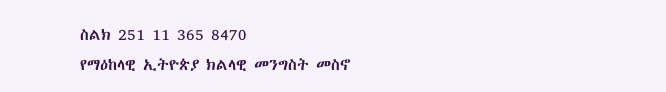ስልክ 251 11 365 8470
የማዕከላዊ ኢትዮጵያ ክልላዊ መንግስት መስኖ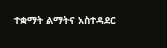ተቋማት ልማትና አስተዳደር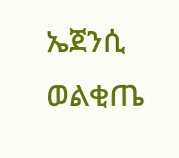ኤጀንሲ ወልቂጤ